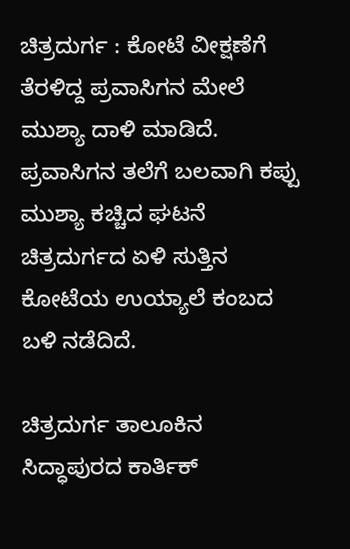ಚಿತ್ರದುರ್ಗ : ಕೋಟೆ ವೀಕ್ಷಣೆಗೆ ತೆರಳಿದ್ದ ಪ್ರವಾಸಿಗನ ಮೇಲೆ‌ ಮುಶ್ಯಾ ದಾಳಿ ಮಾಡಿದೆ. ಪ್ರವಾಸಿಗನ ತಲೆಗೆ ಬಲವಾಗಿ ಕಪ್ಪು ಮುಶ್ಯಾ ಕಚ್ಚಿದ ಘಟನೆ ಚಿತ್ರದುರ್ಗದ ಏಳಿ ಸುತ್ತಿನ ಕೋಟೆಯ ಉಯ್ಯಾಲೆ‌ ಕಂಬದ ಬಳಿ ನಡೆದಿದೆ.

ಚಿತ್ರದುರ್ಗ ತಾಲೂಕಿನ ಸಿದ್ಧಾಪುರದ ಕಾರ್ತಿಕ್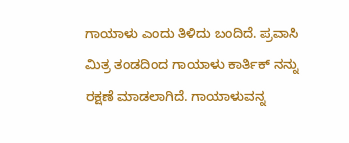ಗಾಯಾಳು ಎಂದು ತಿಳಿದು ಬಂದಿದೆ. ಪ್ರವಾಸಿ ಮಿತ್ರ ತಂಡದಿಂದ‌ ಗಾಯಾಳು ಕಾರ್ತಿಕ್‌ ನನ್ನು ರಕ್ಷಣೆ ಮಾಡಲಾಗಿದೆ. ಗಾಯಾಳುವನ್ನ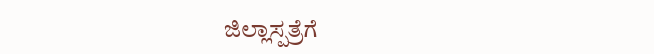ಜಿಲ್ಲಾಸ್ಪತ್ರೆಗೆ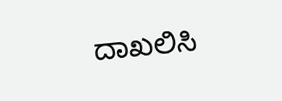ದಾಖಲಿಸಿ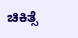ಚಿಕಿತ್ಸೆ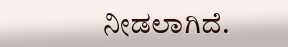ನೀಡಲಾಗಿದೆ.